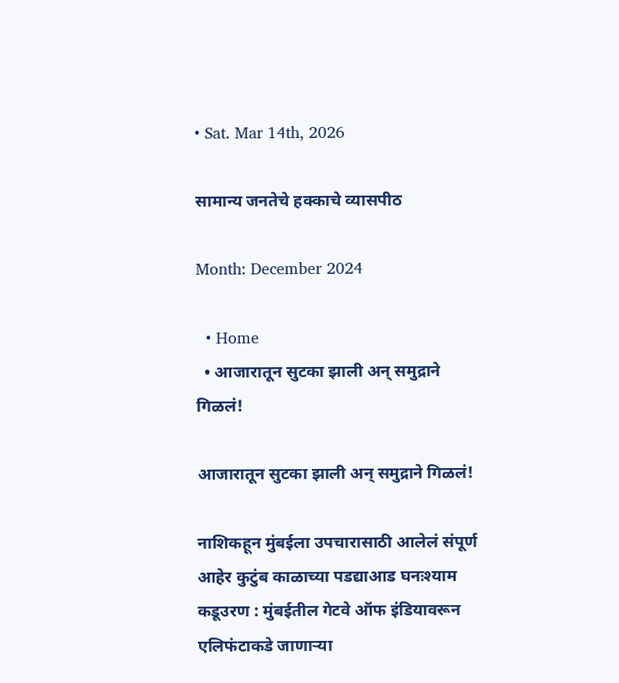• Sat. Mar 14th, 2026

सामान्य जनतेचे हक्काचे व्यासपीठ

Month: December 2024

  • Home
  • आजारातून सुटका झाली अन् समुद्राने गिळलं!

आजारातून सुटका झाली अन् समुद्राने गिळलं!

नाशिकहून मुंबईला उपचारासाठी आलेलं संपूर्ण आहेर कुटुंब काळाच्या पडद्याआड घनःश्याम कडूउरण : मुंबईतील गेटवे ऑफ इंडियावरून एलिफंटाकडे जाणार्‍या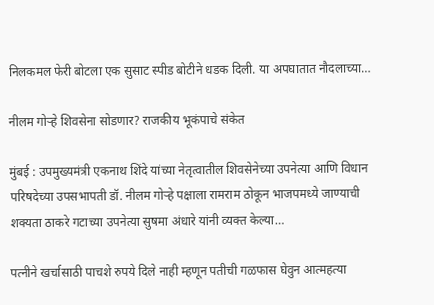निलकमल फेरी बोटला एक सुसाट स्पीड बोटीने धडक दिली. या अपघातात नौदलाच्या…

नीलम गोऱ्हे शिवसेना सोडणार? राजकीय भूकंपाचे संकेत

मुंबई : उपमुख्यमंत्री एकनाथ शिंदे यांच्या नेतृत्वातील शिवसेनेच्या उपनेत्या आणि विधान परिषदेच्या उपसभापती डॉ. नीलम गोऱ्हे पक्षाला रामराम ठोकून भाजपमध्ये जाण्याची शक्यता ठाकरे गटाच्या उपनेत्या सुषमा अंधारे यांनी व्यक्त केल्या…

पत्नीने खर्चासाठी पाचशे रुपये दिले नाही म्हणून पतीची गळफास घेवुन आत्महत्या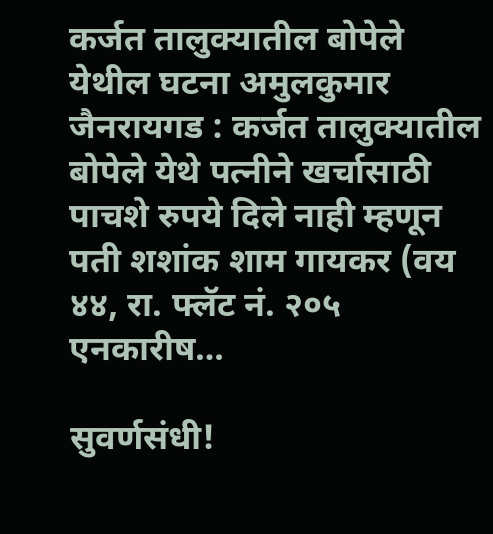कर्जत तालुक्यातील बोपेले येथील घटना अमुलकुमार जैनरायगड : कर्जत तालुक्यातील बोपेले येथे पत्नीने खर्चासाठी पाचशे रुपये दिले नाही म्हणून पती शशांक शाम गायकर (वय ४४, रा. फ्लॅट नं. २०५ एनकारीष…

सुवर्णसंधी!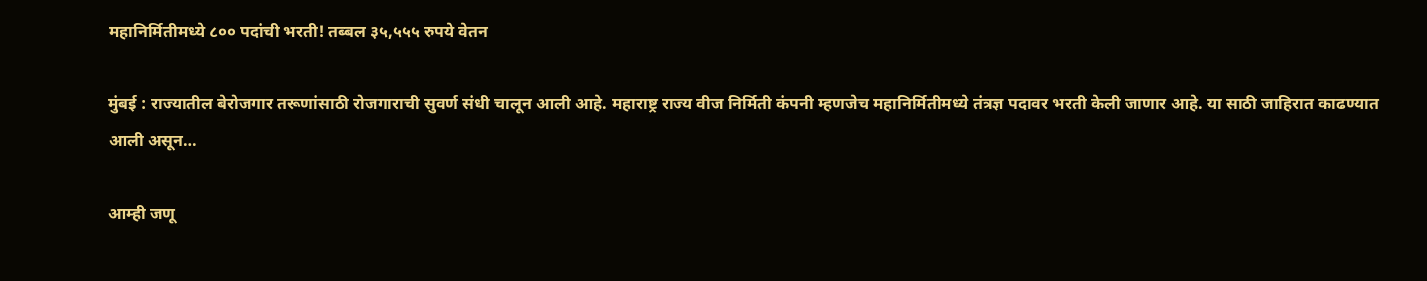महानिर्मितीमध्ये ८०० पदांची भरती! तब्बल ३५,५५५ रुपये वेतन

मुंबई : राज्यातील बेरोजगार तरूणांसाठी रोजगाराची सुवर्ण संधी चालून आली आहे. महाराष्ट्र राज्य वीज निर्मिती कंपनी म्हणजेच महानिर्मितीमध्ये तंत्रज्ञ पदावर भरती केली जाणार आहे. या साठी जाहिरात काढण्यात आली असून…

आम्ही जणू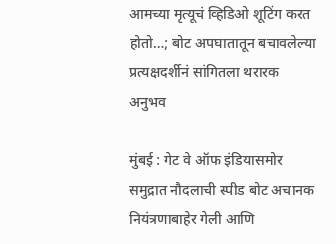आमच्या मृत्यूचं व्हिडिओ शूटिंग करत होतो…; बोट अपघातातून बचावलेल्या प्रत्यक्षदर्शीनं सांगितला थरारक अनुभव

मुंबई : गेट वे ऑफ इंडियासमोर समुद्रात नौदलाची स्पीड बोट अचानक नियंत्रणाबाहेर गेली आणि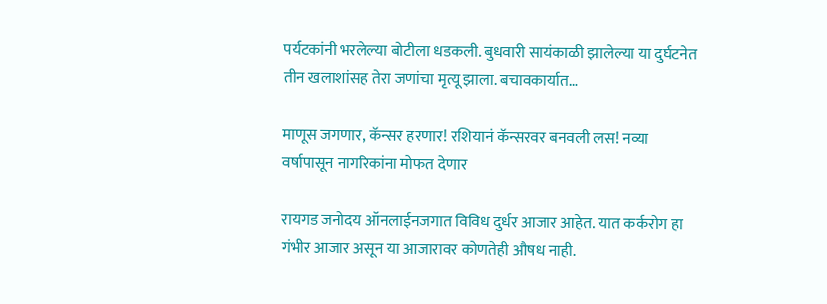पर्यटकांनी भरलेल्या बोटीला धडकली. बुधवारी सायंकाळी झालेल्या या दुर्घटनेत तीन खलाशांसह तेरा जणांचा मृत्यू झाला. बचावकार्यात…

माणूस जगणार, कॅन्सर हरणार! रशियानं कॅन्सरवर बनवली लस! नव्या वर्षापासून नागरिकांना मोफत देणार

रायगड जनोदय ऑनलाईनजगात विविध दुर्धर आजार आहेत. यात कर्करोग हा गंभीर आजार असून या आजारावर कोणतेही औषध नाही.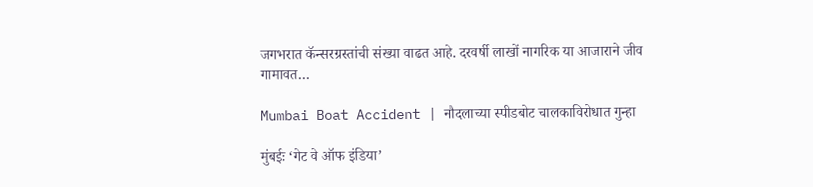जगभरात कॅन्सरग्रस्तांची संख्या वाढत आहे. दरवर्षी लाखों नागरिक या आजाराने जीव गामावत…

Mumbai Boat Accident | नौदलाच्या स्पीडबोट चालकाविरोधात गुन्हा

मुंबईः ‘गेट वे ऑफ इंडिया’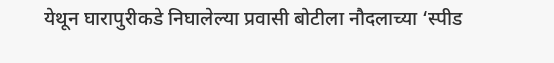येथून घारापुरीकडे निघालेल्या प्रवासी बोटीला नौदलाच्या ‘स्पीड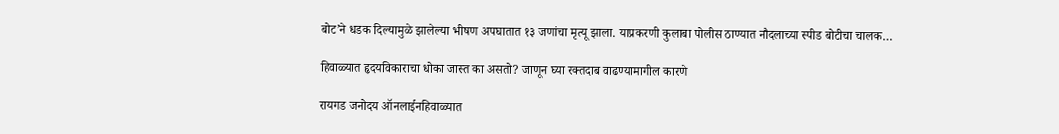बोट’ने धडक दिल्यामुळे झालेल्या भीषण अपघातात १३ जणांचा मृत्यू झाला. याप्रकरणी कुलाबा पोलीस ठाण्यात नौदलाच्या स्पीड बोटीचा चालक…

हिवाळ्यात हृदयविकाराचा धोका जास्त का असतो? जाणून घ्या रक्तदाब वाढण्यामागील कारणे

रायगड जनोदय ऑनलाईनहिवाळ्यात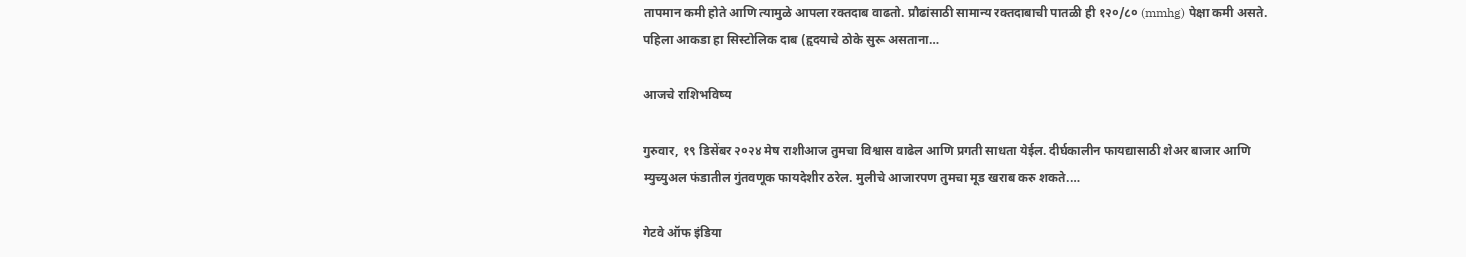तापमान कमी होते आणि त्यामुळे आपला रक्तदाब वाढतो. प्रौढांसाठी सामान्य रक्तदाबाची पातळी ही १२०/८० (mmhg) पेक्षा कमी असते. पहिला आकडा हा सिस्टोलिक दाब (हृदयाचे ठोके सुरू असताना…

आजचे राशिभविष्य

गुरुवार, १९ डिसेंबर २०२४ मेष राशीआज तुमचा विश्वास वाढेल आणि प्रगती साधता येईल. दीर्घकालीन फायद्यासाठी शेअर बाजार आणि म्युच्युअल फंडातील गुंतवणूक फायदेशीर ठरेल. मुलीचे आजारपण तुमचा मूड खराब करु शकते.…

गेटवे ऑफ इंडिया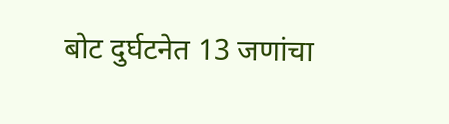बोट दुर्घटनेत 13 जणांचा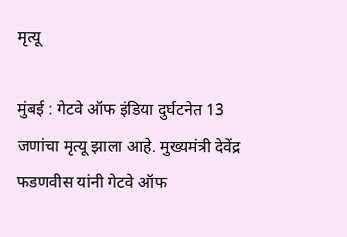मृत्यू

मुंबई : गेटवे ऑफ इंडिया दुर्घटनेत 13 जणांचा मृत्यू झाला आहे. मुख्यमंत्री देवेंद्र फडणवीस यांनी गेटवे ऑफ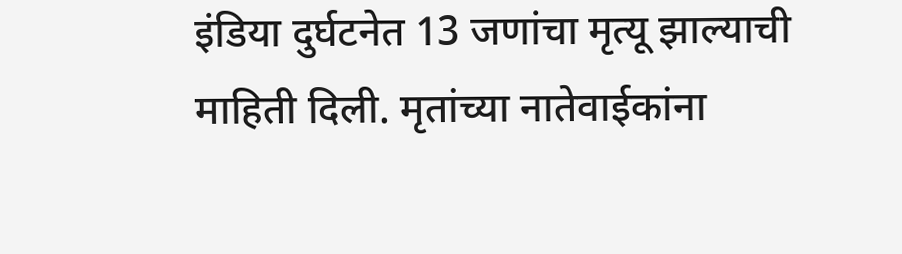इंडिया दुर्घटनेत 13 जणांचा मृत्यू झाल्याची माहिती दिली. मृतांच्या नातेवाईकांना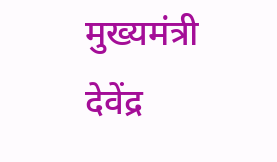मुख्यमंत्री देवेंद्र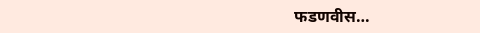फडणवीस…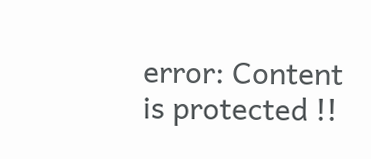error: Content is protected !!